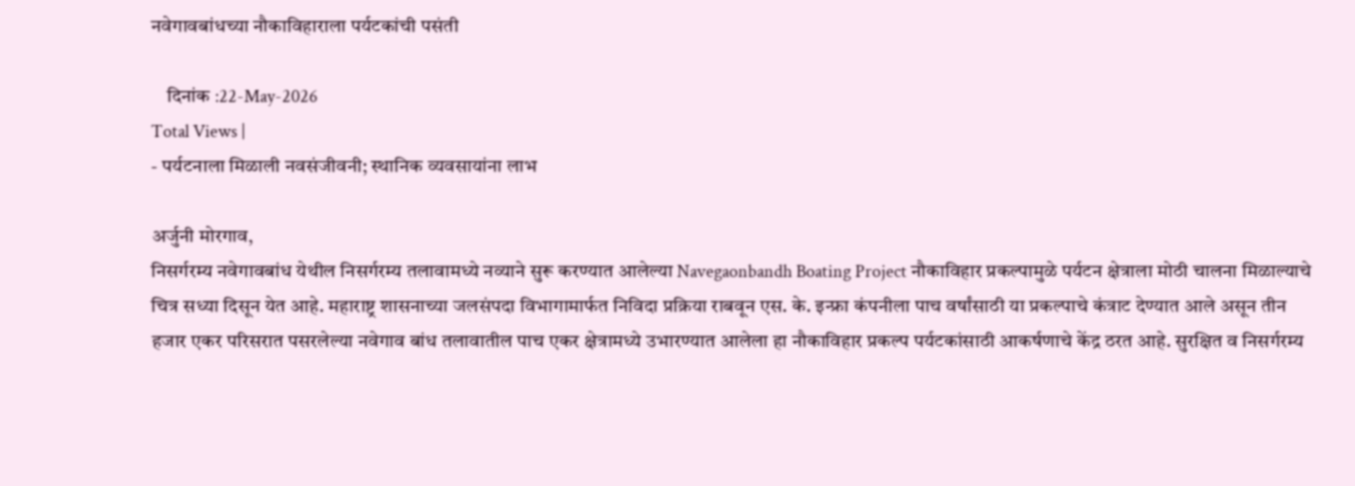नवेगावबांधच्या नौकाविहाराला पर्यटकांची पसंती

    दिनांक :22-May-2026
Total Views |
- पर्यटनाला मिळाली नवसंजीवनी; स्थानिक व्यवसायांना लाभ

अर्जुनी मोरगाव,
निसर्गरम्य नवेगावबांध येथील निसर्गरम्य तलावामध्ये नव्याने सुरू करण्यात आलेल्या Navegaonbandh Boating Project नौकाविहार प्रकल्पामुळे पर्यटन क्षेत्राला मोठी चालना मिळाल्याचे चित्र सध्या दिसून येत आहे. महाराष्ट्र शासनाच्या जलसंपदा विभागामार्फत निविदा प्रक्रिया राबवून एस. के. इन्फ्रा कंपनीला पाच वर्षांसाठी या प्रकल्पाचे कंत्राट देण्यात आले असून तीन हजार एकर परिसरात पसरलेल्या नवेगाव बांध तलावातील पाच एकर क्षेत्रामध्ये उभारण्यात आलेला हा नौकाविहार प्रकल्प पर्यटकांसाठी आकर्षणाचे केंद्र ठरत आहे. सुरक्षित व निसर्गरम्य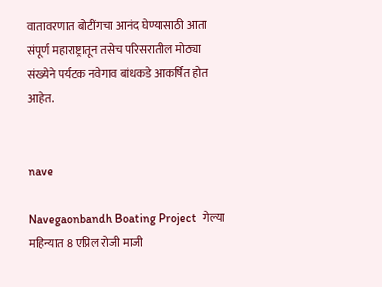वातावरणात बोटींगचा आनंद घेण्यासाठी आता संपूर्ण महाराष्ट्रातून तसेच परिसरातील मोठ्या संख्येने पर्यटक नवेगाव बांधकडे आकर्षित होत आहेत.


nave

Navegaonbandh Boating Project  गेल्या महिन्यात 8 एप्रिल रोजी माजी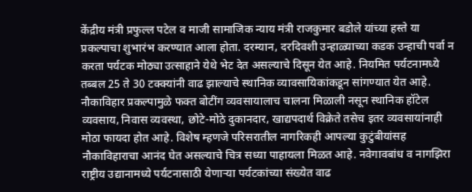केंद्रीय मंत्री प्रफुल्ल पटेल व माजी सामाजिक न्याय मंत्री राजकुमार बडोले यांच्या हस्ते या प्रकल्पाचा शुभारंभ करण्यात आला होता. दरम्यान, दरदिवशी उन्हाळ्याच्या कडक उन्हाची पर्वा न करता पर्यटक मोठ्या उत्साहाने येथे भेट देत असल्याचे दिसून येत आहे. नियमित पर्यटनामध्ये तब्बल 25 ते 30 टक्क्यांनी वाढ झाल्याचे स्थानिक व्यावसायिकांकडून सांगण्यात येत आहे. नौकाविहार प्रकल्पामुळे फक्त बोटींग व्यवसायालाच चालना मिळाली नसून स्थानिक हॉटेल व्यवसाय, निवास व्यवस्था, छोटे-मोठे दुकानदार, खाद्यपदार्थ विक्रेते तसेच इतर व्यवसायांनाही मोठा फायदा होत आहे. विशेष म्हणजे परिसरातील नागरिकही आपल्या कुटुंबीयांसह नौकाविहाराचा आनंद घेत असल्याचे चित्र सध्या पाहायला मिळत आहे. नवेगावबांध व नागझिरा राष्ट्रीय उद्यानामध्ये पर्यटनासाठी येणार्‍या पर्यटकांच्या संख्येत वाढ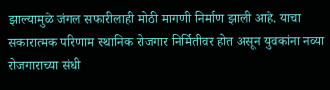झाल्यामुळे जंगल सफारीलाही मोठी मागणी निर्माण झाली आहे. याचा सकारात्मक परिणाम स्थानिक रोजगार निर्मितीवर होत असून युवकांना नव्या रोजगाराच्या संधी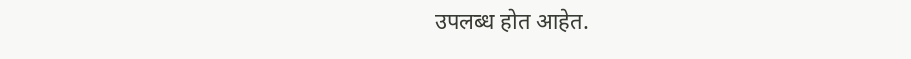उपलब्ध होत आहेत.